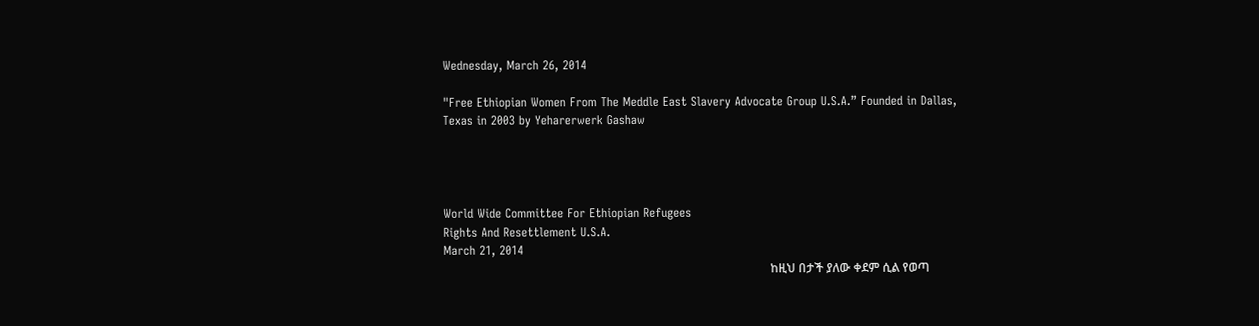Wednesday, March 26, 2014

"Free Ethiopian Women From The Meddle East Slavery Advocate Group U.S.A.” Founded in Dallas, Texas in 2003 by Yeharerwerk Gashaw




World Wide Committee For Ethiopian Refugees
Rights And Resettlement U.S.A.
March 21, 2014
                                                                                                             ከዚህ በታች ያለው ቀደም ሲል የወጣ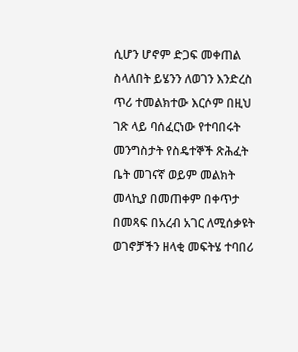ሲሆን ሆኖም ድጋፍ መቀጠል ስላለበት ይሄንን ለወገን እንድረስ ጥሪ ተመልክተው እርሶም በዚህ ገጽ ላይ ባሰፈርነው የተባበሩት መንግስታት የስዴተኞች ጽሕፈት ቤት መገናኛ ወይም መልክት መላኪያ በመጠቀም በቀጥታ በመጻፍ በአረብ አገር ለሚሰቃዩት ወገኖቻችን ዘላቂ መፍትሄ ተባበሪ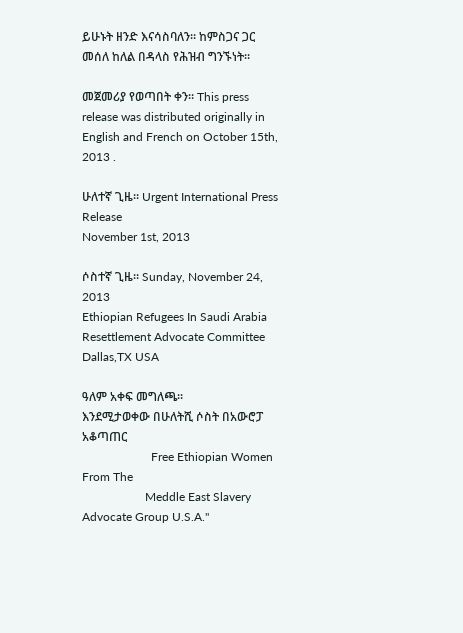ይሁኑት ዘንድ እናሳስባለን። ከምስጋና ጋር መሰለ ከለል በዳላስ የሕዝብ ግንኙነት።

መጀመሪያ የወጣበት ቀን። This press release was distributed originally in English and French on October 15th, 2013 .

ሁለተኛ ጊዜ። Urgent International Press Release
November 1st, 2013

ሶስተኛ ጊዜ። Sunday, November 24, 2013
Ethiopian Refugees In Saudi Arabia
Resettlement Advocate Committee Dallas,TX USA

ዓለም አቀፍ መግለጫ።
እንደሚታወቀው በሁለትሺ ሶስት በአውሮፓ አቆጣጠር
                       Free Ethiopian Women From The
                     Meddle East Slavery Advocate Group U.S.A."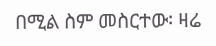በሚል ስም መስርተው፡ ዛሬ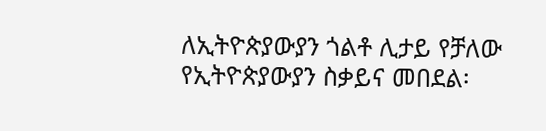ለኢትዮጵያውያን ጎልቶ ሊታይ የቻለው የኢትዮጵያውያን ስቃይና መበደል፡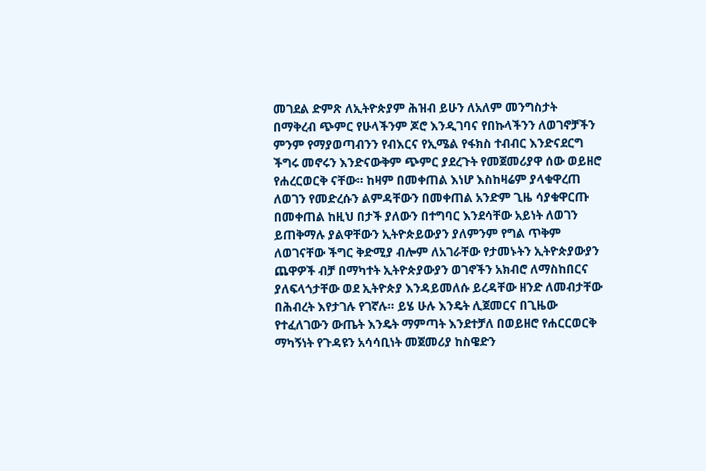መገደል ድምጽ ለኢትዮጵያም ሕዝብ ይሁን ለአለም መንግስታት በማቅረብ ጭምር የሁላችንም ጆሮ እንዲገባና የበኩላችንን ለወገኖቻችን ምንም የማያወጣብንን የብእርና የኢሜል የፋክስ ተብብር እንድናደርግ ችግሩ መኖሩን እንድናውቅም ጭምር ያደረጉት የመጀመሪያዋ ሰው ወይዘሮ የሐረርወርቅ ናቸው። ከዛም በመቀጠል እነሆ እስከዛሬም ያላቁዋረጠ ለወገን የመድረሱን ልምዳቸውን በመቀጠል አንድም ጊዜ ሳያቁዋርጡ በመቀጠል ከዚህ በታች ያለውን በተግባር እንደሳቸው አይነት ለወገን ይጠቅማሉ ያልዋቸውን ኢትዮጵይውያን ያለምንም የግል ጥቅም ለወገናቸው ችግር ቅድሚያ ብሎም ለአገራቸው የታመኑትን ኢትዮጵያውያን ጨዋዎች ብቻ በማካተት ኢትዮጵያውያን ወገኖችን አክብሮ ለማስከበርና ያለፍላጎታቸው ወደ ኢትዮጵያ እንዳይመለሱ ይረዳቸው ዘንድ ለመብታቸው በሕብረት እየታገሉ የገኛሉ። ይሄ ሁሉ እንዴት ሊጀመርና በጊዜው የተፈለገውን ውጤት እንዴት ማምጣት እንደተቻለ በወይዘሮ የሐርርወርቅ ማካኝነት የጉዳዩን አሳሳቢነት መጀመሪያ ከስዌድን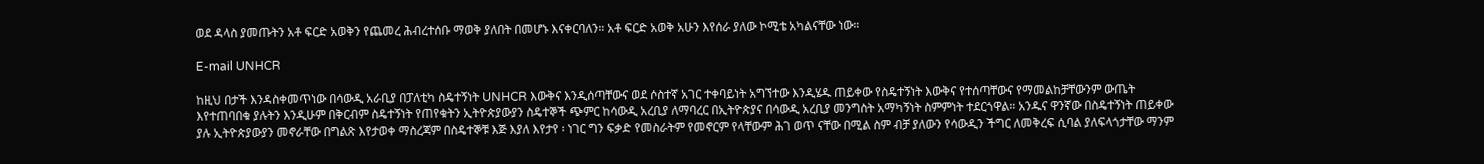ወደ ዳላስ ያመጡትን አቶ ፍርድ አወቅን የጨመረ ሕብረተሰቡ ማወቅ ያለበት በመሆኑ እናቀርባለን። አቶ ፍርድ አወቅ አሁን እየሰራ ያለው ኮሚቴ አካልናቸው ነው።

E-mail UNHCR

ከዚህ በታች እንዳስቀመጥነው በሳውዲ አራቢያ በፓለቲካ ስዴተኝነት UNHCR እውቅና እንዲሰጣቸውና ወደ ሶስተኛ አገር ተቀባይነት አግኘተው እንዲሄዱ ጠይቀው የስዴተኝነት እውቅና የተሰጣቸውና የማመልከቻቸውንም ውጤት እየተጠባበቁ ያሉትን እንዲሁም በቅርብም ስዴተኝነት የጠየቁትን ኢትዮጵያውያን ስዴተኞች ጭምር ከሳውዲ አረቢያ ለማባረር በኢትዮጵያና በሳውዲ አረቢያ መንግስት አማካኝነት ስምምነት ተደርጎዋል። አንዱና ዋንኛው በስዴተኝነት ጠይቀው ያሉ ኢትዮጵያውያን መኖራቸው በግልጽ እየታወቀ ማስረጃም በስዴተኞቹ እጅ እያለ እየታየ ፡ ነገር ግን ፍቃድ የመስራትም የመኖርም የላቸውም ሕገ ወጥ ናቸው በሚል ስም ብቻ ያለውን የሳውዲን ችግር ለመቅረፍ ሲባል ያለፍላጎታቸው ማንም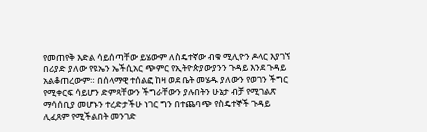የመጠየቅ እድል ሳይሰጣቸው ይሄውም ለስዴተኛው ብቁ ሚሊዮን ዶላር እያገኘ በሪያድ ያለው የዩኤን ኤችሲአር ጭምር የኢትዮጵያውያንን ጉዳይ እንደ ጉዳይ አልቆጠረውም። በሰላማዊ ተሰልፎ ከዛ ወደ ቤት መሄዱ ያለውን የወገን ችግር የሚቀርፍ ሳይሆን ድምጻቸውን ችግራቸውን ያሉበትን ሁኔታ ብቻ የሚገልጽ ማሳሰቢያ መሆኑን ተረድታችሁ ነገር ግን በተጨባጭ የስዴተኞች ጉዳይ ሊፈጸም የሚችልበት መንገድ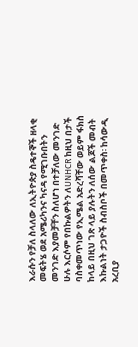እራሱን የቻለ ስላለው ለኢትዮጵያ ስዴተኞች ዘላቂ መፍትሄ ወደ አሜሪካንና ካናዳ የሚገቡበትን መንገድ እያመቻቸን ስለሆነ በተቻለው መንገድ ሁሉ እርሶም የበኩልዎትን ለUNHCR ከዚህ በታች ባስቀመጥነው የኢሜል አድረሻቸው ወይም ፋክስ ከላይ በዚህ ገጽ ላይ ያሉትን ለሰው ልጆች መብት እኩልነት ታጋዮች ስብስቦች በመጥቀስ፡ ከሳውዲ አረቢያ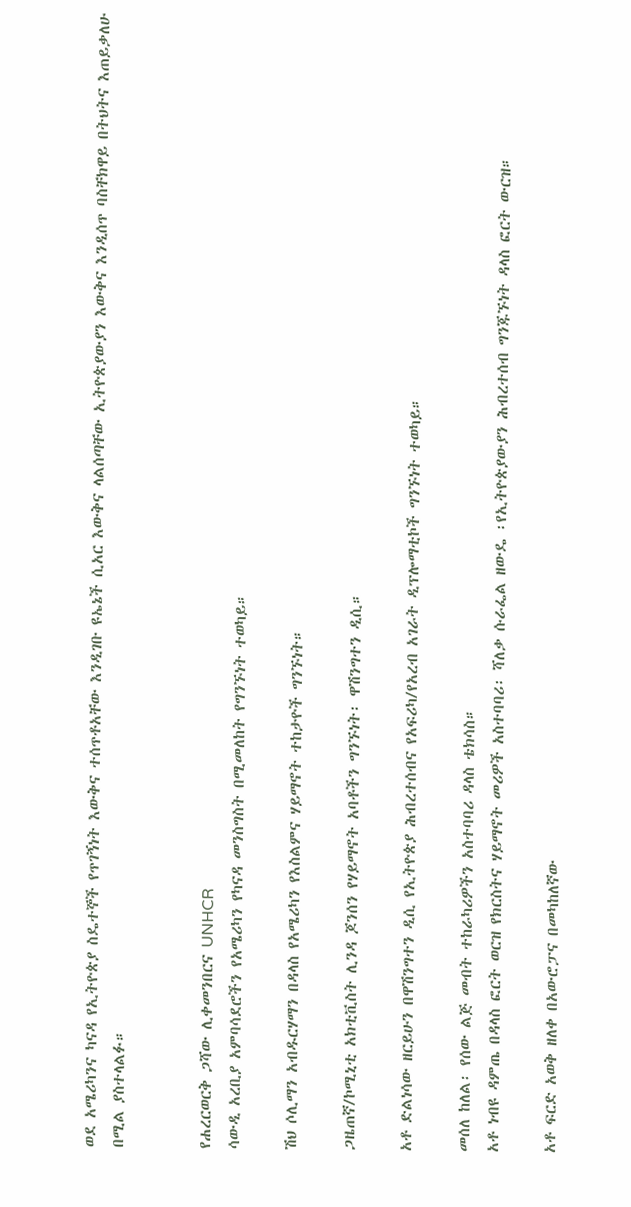ወደ አሜሪካንና ካናዳ የኢትዮጵያ ስዴተኞች የጥገኝነት እውቅና ተሰጥቶአቸው እንዲገቡ ዩኤኔች ሲአር እውቅና ላልሰጣቸው ኢትዮጵያውያን እውቅና እንዲሰጥ ባስቸክዋይ በትህትና እጠይቃለሁ በሚል ያስተላልፉ።


የሐረርወርቅ ጋሻው ሊቀመንበርና UNHCR
ሳውዲ አረቢያ አምባሳደሮችን የአሜሪካን የካናዳ መንስግስት በሚመለከት የግንኙነት ተወካይ።

ሽህ ሶሊማን አብዱርሃማን በዳላስ የአሜሪካን የእስልምና ሃይማኖት ተከታዮች ግንኙነት።

ጋዜጠኛ/ኮሚኒቲ አክቲቪስት ሊንዳ ጆንሰን የሃይማኖት አባቶችን ግንኙነት፡ ዋሽንግተን ዲሲ።

አቶ ድልነሳው ዘርይሁን በዋሽንግተን ዲሲ የኢትዮጵያ ሕብረተሰብና የአፍሪካ/የአረብ አገራት ዲፕሎማቲኮች ግንኙነት ተወካይ።

መሰለ ከለል፡ የሰው ልጅ መብት ተከራካሪዎችን አስተባባሪ ዳላስ ቴክሳስ።
አቶ ነብዩ ዳምጤ በዳላስ ፎርት ወርዝ የክርስትና ሃይማኖት መሪዎች አስተባባሪ፡ ሻለቃ ሱራፌል ዘውዴ ፡የኢትዮጵያውያን ሕብረተሰብ ግንጁኙነት ዳላስ ፎርት ውርዝ።

አቶ ፍርድ አወቅ ዘለቀ በአውሮፓና በመካከለኛው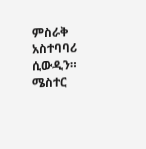ምስራቅ አስተባባሪ ሲውዲን።
ሜስተር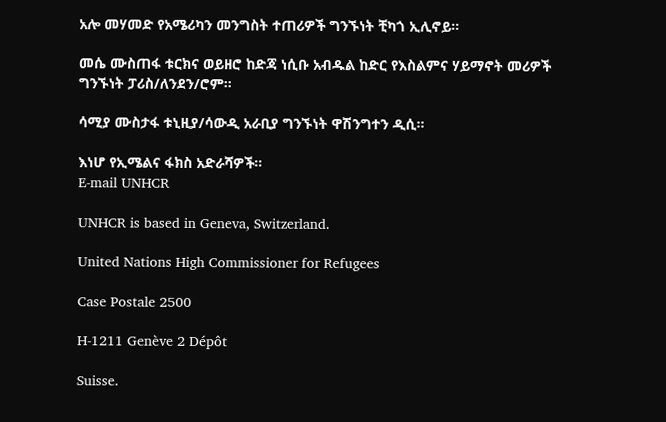አሎ መሃመድ የአሜሪካን መንግስት ተጠሪዎች ግንኙነት ቺካጎ ኢሊኖይ።

መሴ ሙስጠፋ ቱርክና ወይዘሮ ከድጃ ነሲቡ አብዱል ከድር የእስልምና ሃይማኖት መሪዎች ግንኙነት ፓሪስ/ለንደን/ሮም።

ሳሚያ ሙስታፋ ቱኒዚያ/ሳውዲ አራቢያ ግንኙነት ዋሽንግተን ዲሲ።

እነሆ የኢሜልና ፋክስ አድራሻዎች።
E-mail UNHCR

UNHCR is based in Geneva, Switzerland.

United Nations High Commissioner for Refugees

Case Postale 2500

H-1211 Genève 2 Dépôt

Suisse.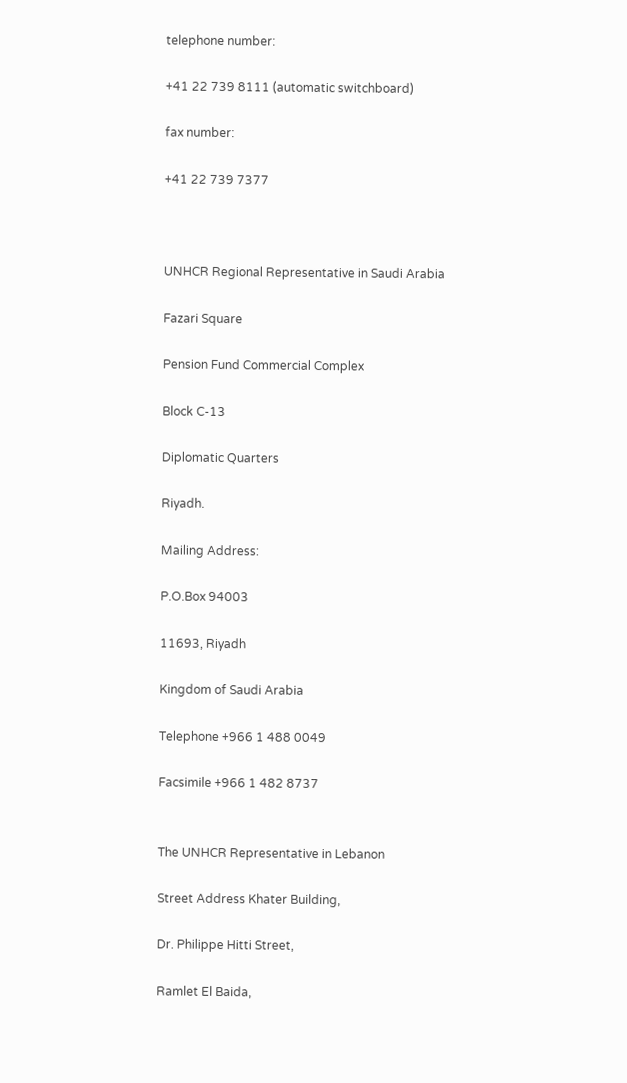telephone number:

+41 22 739 8111 (automatic switchboard)

fax number:

+41 22 739 7377



UNHCR Regional Representative in Saudi Arabia

Fazari Square

Pension Fund Commercial Complex

Block C-13

Diplomatic Quarters

Riyadh.

Mailing Address:

P.O.Box 94003

11693, Riyadh

Kingdom of Saudi Arabia

Telephone +966 1 488 0049

Facsimile +966 1 482 8737


The UNHCR Representative in Lebanon

Street Address Khater Building,

Dr. Philippe Hitti Street,

Ramlet El Baida,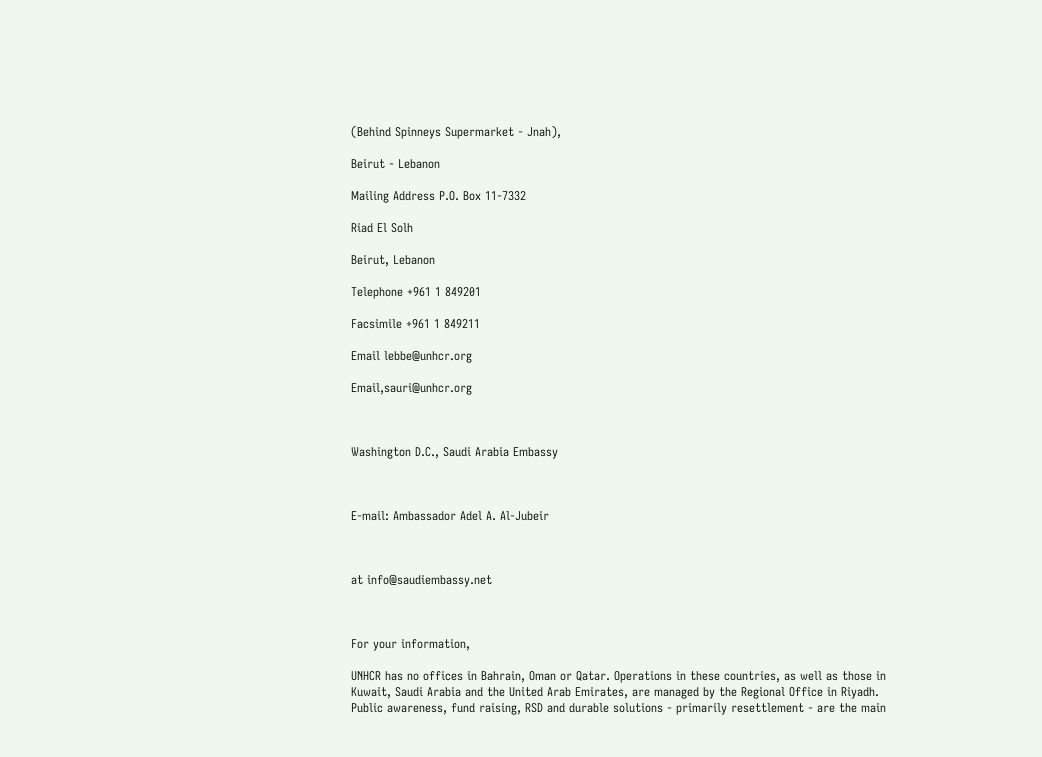(Behind Spinneys Supermarket - Jnah),

Beirut - Lebanon

Mailing Address P.O. Box 11-7332

Riad El Solh

Beirut, Lebanon

Telephone +961 1 849201

Facsimile +961 1 849211

Email lebbe@unhcr.org

Email,sauri@unhcr.org



Washington D.C., Saudi Arabia Embassy



E-mail: Ambassador Adel A. Al-Jubeir



at info@saudiembassy.net



For your information,

UNHCR has no offices in Bahrain, Oman or Qatar. Operations in these countries, as well as those in Kuwait, Saudi Arabia and the United Arab Emirates, are managed by the Regional Office in Riyadh. Public awareness, fund raising, RSD and durable solutions - primarily resettlement - are the main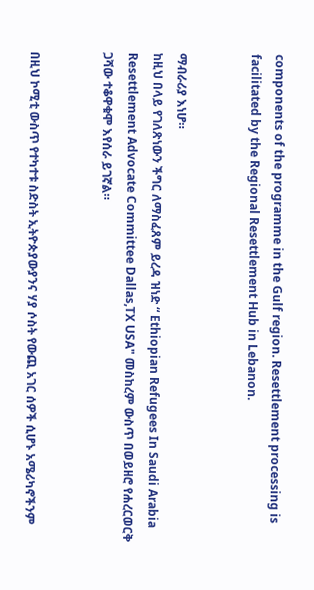components of the programme in the Gulf region. Resettlement processing is facilitated by the Regional Resettlement Hub in Lebanon.


ማብራሪያ እነሆ።
ከዚህ በላይ የገለጽነውን ችግር ለማስፈጸም ይረዳ ዝነድ “ Ethiopian Refugees In Saudi Arabia Resettlement Advocate Committee Dallas,TX USA" መስከረም ውስጥ በወይዘሮ የሐረርወርቅ ጋሻው ተቆዋቁሞ እየሰራ ይገኛል።


በዚህ ኮሚቲ ውስጥ የተካተቱ ስድስት ኢትዮጵያውያንና ሃያ ሶስት የውጪ አገር ሰዎች ሲሆኑ አሜሪካኖችንም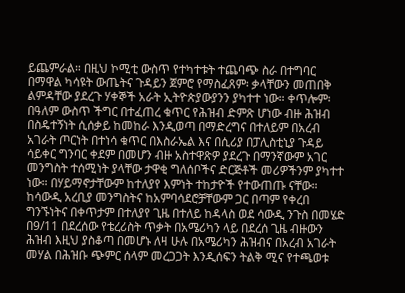ይጨምራል። በዚህ ኮሚቲ ውስጥ የተካተቱት ተጨባጭ ስራ በተግባር በማዋል ካሳዩት ውጤትና ጉዳይን ጀምሮ የማስፈጸም፡ ቃላቸውን መጠበቅ ልምዳቸው ያደረጉ ሃቀኞች አራት ኢትዮጵያውያንን ያካተተ ነው። ቀጥሎም፡ በዓለም ውስጥ ችግር በተፈጠረ ቁጥር የሕዝብ ድምጽ ሆነው ብዙ ሕዝብ በስዴተኝነት ሲሰቃይ ከመከራ እንዲወጣ በማድረግና በተለይም በአረብ አገራት ጦርነት በተነሳ ቁጥር በእስራኤል እና በሲሪያ በፓሊስቲኒያ ጉዳይ ሳይቀር ግንባር ቀደም በመሆን ብዙ አስተዋጽዎ ያደረጉ በማንኛውም አገር መንግስት ተሰሚነት ያላቸው ታዋቂ ግለሰቦችና ድርጅቶች መሪዎችንም ያካተተ ነው። በሃይማኖታቸውም ከተለያየ እምነት ተከታዮች የተውጠጡ ናቸው። ከሳውዲ አረቢያ መንግስትና ከአምባሳደሮቻቸውም ጋር በጣም የቀረበ ግንኙነትና በቀጥታም በተለያየ ጊዜ በተለይ ከዳላስ ወደ ሳውዲ ንጉስ በመሄድ በ9/11 በደረሰው የቴረሪስት ጥቃት በአሜሪካን ላይ በደረሰ ጊዜ ብዙውን ሕዝብ እዚህ ያስቆጣ በመሆኑ ለዛ ሁሉ በአሜሪካን ሕዝብና በአረብ አገራት መሃል በሕዝቡ ጭምር ሰላም መረጋጋት እንዲሰፍን ትልቅ ሚና የተጫወቱ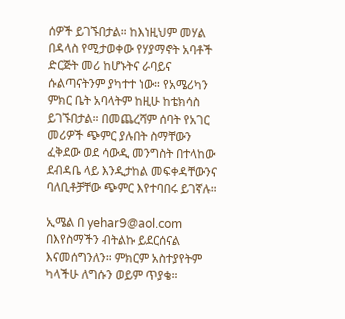ሰዎች ይገኙበታል። ከእነዚህም መሃል በዳላስ የሚታወቀው የሃያማኖት አባቶች ድርጅት መሪ ከሆኑትና ራባይና ሱልጣናትንም ያካተተ ነው። የአሜሪካን ምክር ቤት አባላትም ከዚሁ ከቴክሳስ ይገኙበታል። በመጨረሻም ሰባት የአገር መሪዎች ጭምር ያሉበት ስማቸውን ፈቅደው ወደ ሳውዲ መንግስት በተላከው ደብዳቤ ላይ እንዲታከል መፍቀዳቸውንና ባለቢቶቻቸው ጭምር እየተባበሩ ይገኛሉ።

ኢሜል በ yehar9@aol.com በእየስማችን ብትልኩ ይደርሰናል እናመሰግንለን። ምክርም አስተያየትም ካላችሁ ለግሱን ወይም ጥያቄ።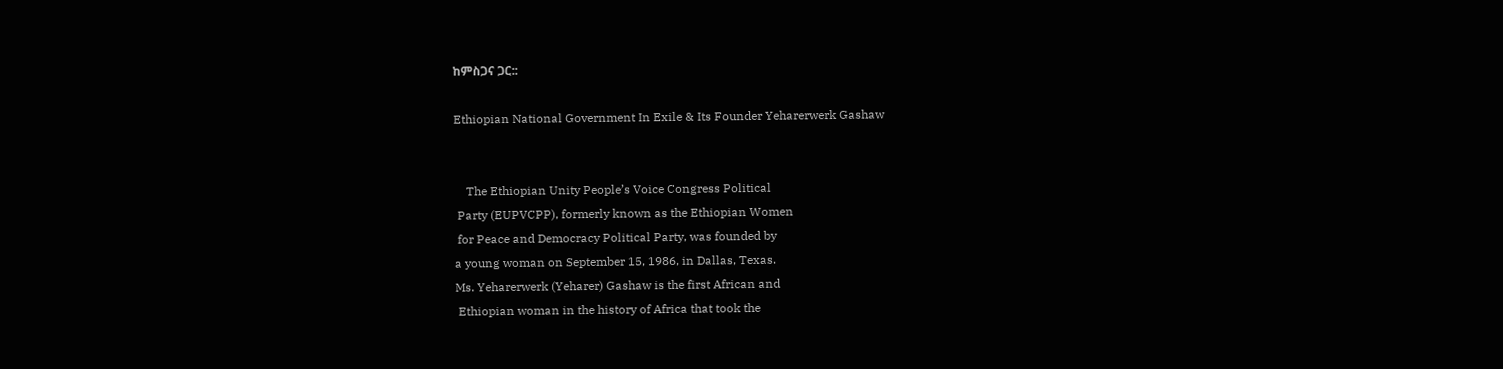ከምስጋና ጋር::

Ethiopian National Government In Exile & Its Founder Yeharerwerk Gashaw


    The Ethiopian Unity People’s Voice Congress Political
 Party (EUPVCPP), formerly known as the Ethiopian Women
 for Peace and Democracy Political Party, was founded by
a young woman on September 15, 1986, in Dallas, Texas.
Ms. Yeharerwerk (Yeharer) Gashaw is the first African and
 Ethiopian woman in the history of Africa that took the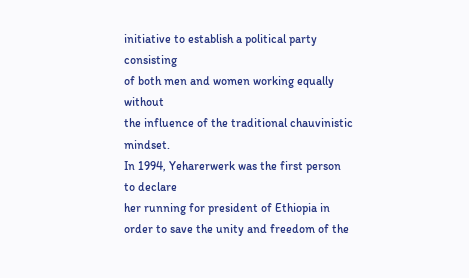initiative to establish a political party consisting
of both men and women working equally without
the influence of the traditional chauvinistic mindset.
In 1994, Yeharerwerk was the first person to declare
her running for president of Ethiopia in
order to save the unity and freedom of the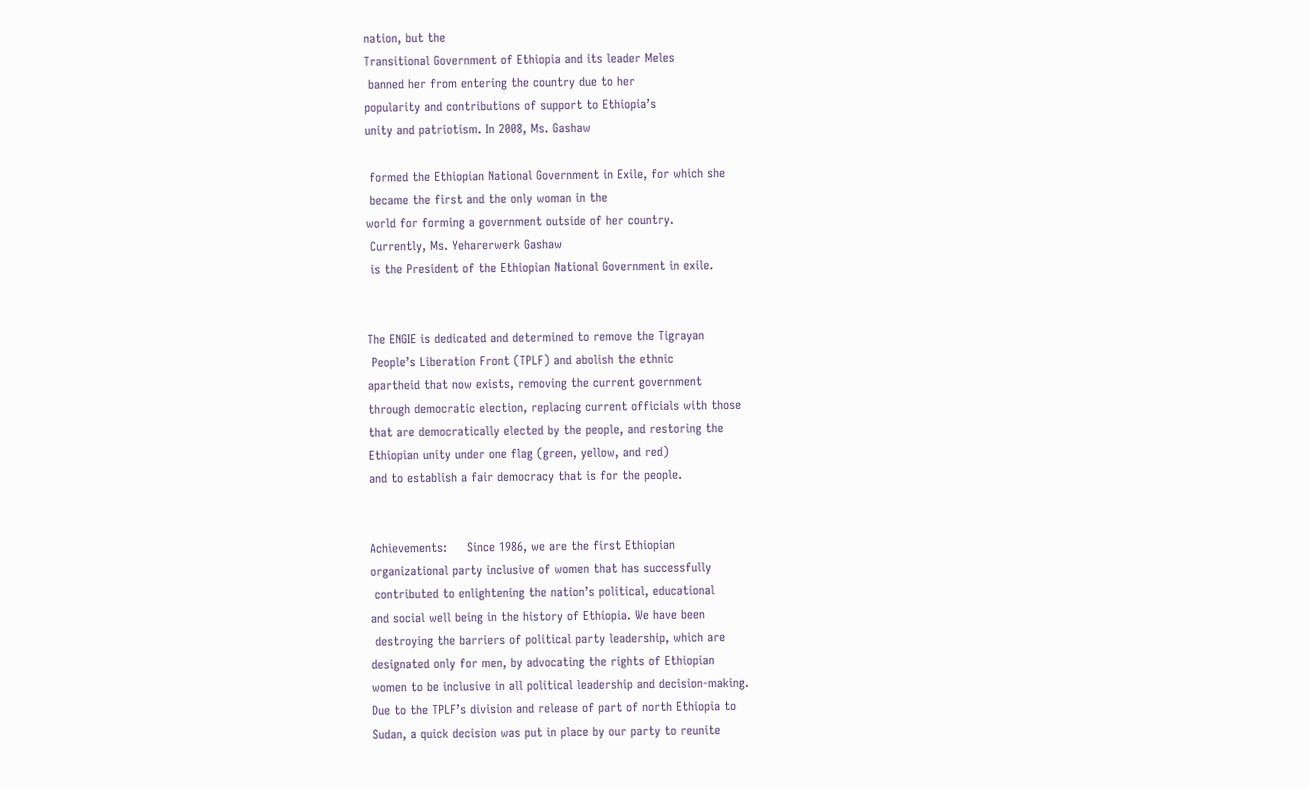nation, but the
Transitional Government of Ethiopia and its leader Meles
 banned her from entering the country due to her
popularity and contributions of support to Ethiopia’s
unity and patriotism. In 2008, Ms. Gashaw

 formed the Ethiopian National Government in Exile, for which she
 became the first and the only woman in the
world for forming a government outside of her country.
 Currently, Ms. Yeharerwerk Gashaw
 is the President of the Ethiopian National Government in exile.


The ENGIE is dedicated and determined to remove the Tigrayan
 People’s Liberation Front (TPLF) and abolish the ethnic
apartheid that now exists, removing the current government
through democratic election, replacing current officials with those
that are democratically elected by the people, and restoring the
Ethiopian unity under one flag (green, yellow, and red)
and to establish a fair democracy that is for the people.


Achievements:     Since 1986, we are the first Ethiopian
organizational party inclusive of women that has successfully
 contributed to enlightening the nation’s political, educational
and social well being in the history of Ethiopia. We have been
 destroying the barriers of political party leadership, which are
designated only for men, by advocating the rights of Ethiopian
women to be inclusive in all political leadership and decision-making.
Due to the TPLF’s division and release of part of north Ethiopia to
Sudan, a quick decision was put in place by our party to reunite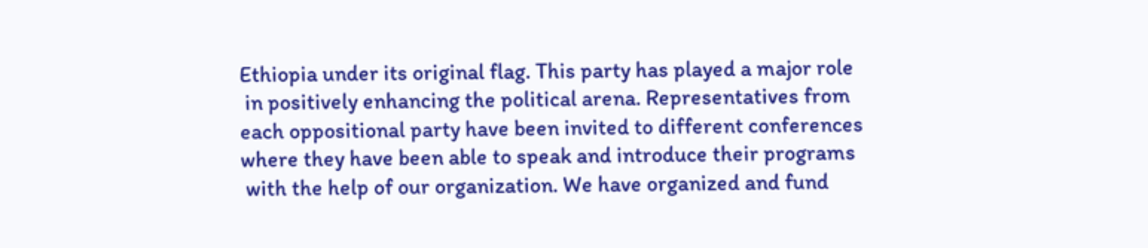Ethiopia under its original flag. This party has played a major role
 in positively enhancing the political arena. Representatives from
each oppositional party have been invited to different conferences
where they have been able to speak and introduce their programs
 with the help of our organization. We have organized and fund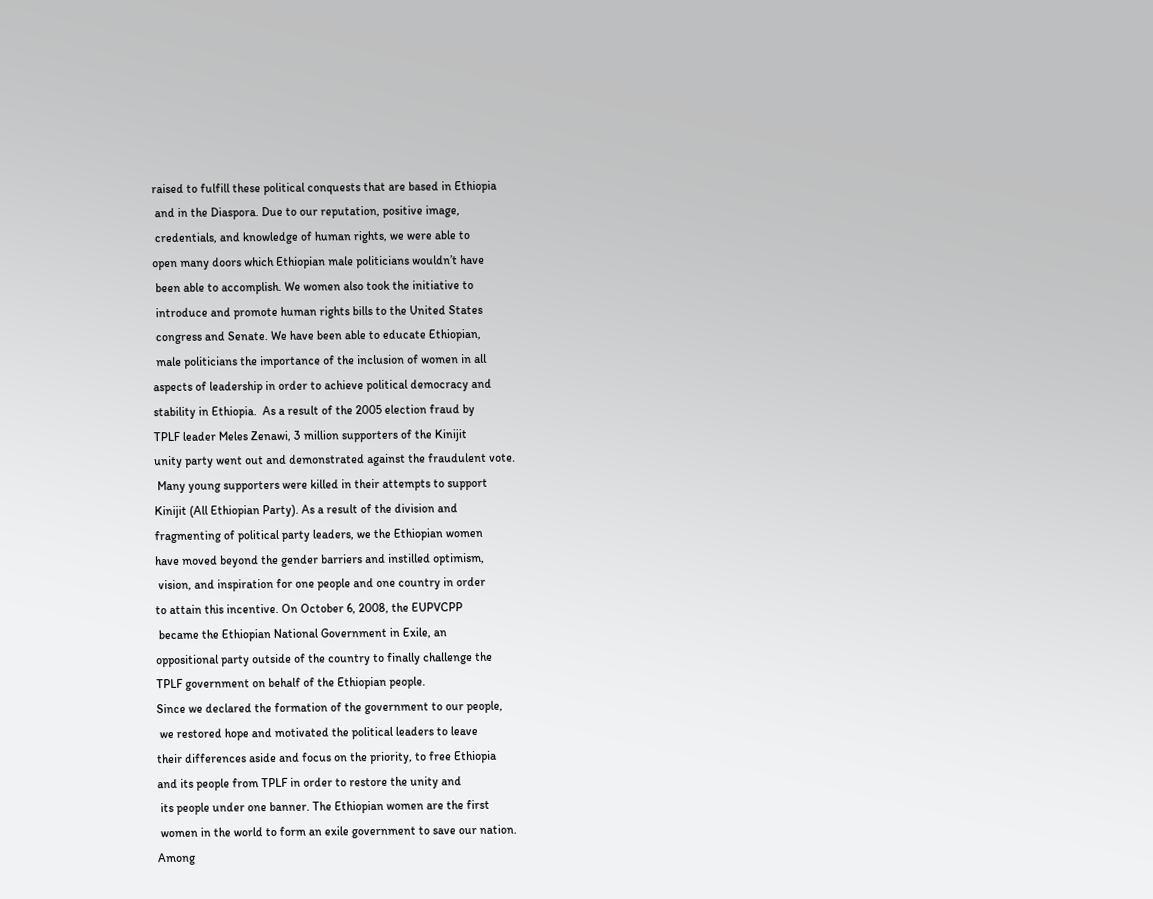raised to fulfill these political conquests that are based in Ethiopia
 and in the Diaspora. Due to our reputation, positive image,
 credentials, and knowledge of human rights, we were able to
open many doors which Ethiopian male politicians wouldn’t have
 been able to accomplish. We women also took the initiative to
 introduce and promote human rights bills to the United States
 congress and Senate. We have been able to educate Ethiopian,
 male politicians the importance of the inclusion of women in all
aspects of leadership in order to achieve political democracy and
stability in Ethiopia.  As a result of the 2005 election fraud by
TPLF leader Meles Zenawi, 3 million supporters of the Kinijit
unity party went out and demonstrated against the fraudulent vote.
 Many young supporters were killed in their attempts to support
Kinijit (All Ethiopian Party). As a result of the division and
fragmenting of political party leaders, we the Ethiopian women
have moved beyond the gender barriers and instilled optimism,
 vision, and inspiration for one people and one country in order
to attain this incentive. On October 6, 2008, the EUPVCPP
 became the Ethiopian National Government in Exile, an
oppositional party outside of the country to finally challenge the
TPLF government on behalf of the Ethiopian people.
Since we declared the formation of the government to our people,
 we restored hope and motivated the political leaders to leave
their differences aside and focus on the priority, to free Ethiopia
and its people from TPLF in order to restore the unity and
 its people under one banner. The Ethiopian women are the first
 women in the world to form an exile government to save our nation.
Among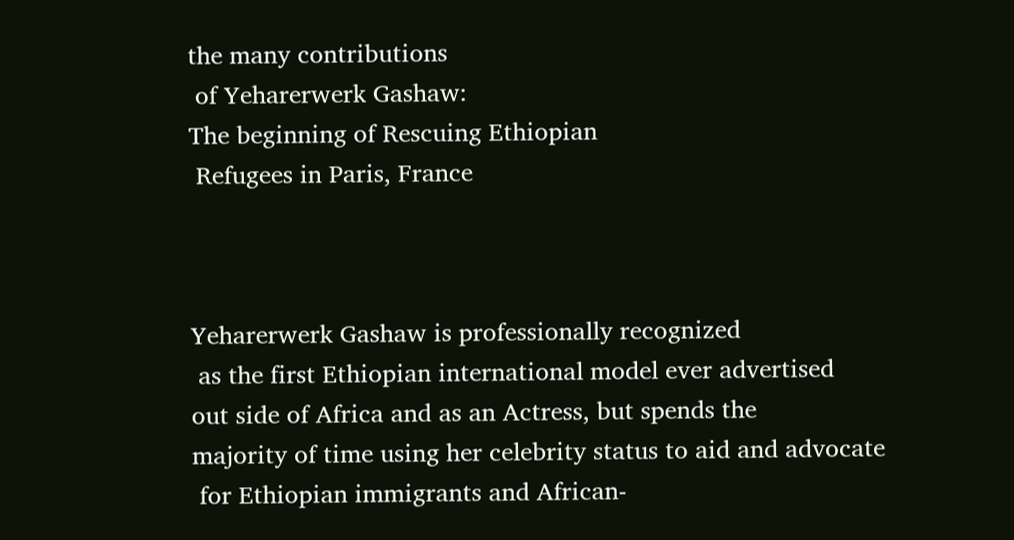the many contributions
 of Yeharerwerk Gashaw:
The beginning of Rescuing Ethiopian
 Refugees in Paris, France



Yeharerwerk Gashaw is professionally recognized
 as the first Ethiopian international model ever advertised
out side of Africa and as an Actress, but spends the
majority of time using her celebrity status to aid and advocate
 for Ethiopian immigrants and African-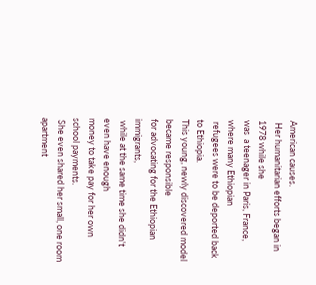American causes.
 Her humanitarian efforts began in 1978 while she
was  a teenager in Paris, France, where many Ethiopian
 refugees were to be deported back to Ethiopia.
This young, newly discovered model became responsible
for advocating for the Ethiopian immigrants,
 while at the same time she didn't even have enough
money to take pay for her own school payments.
 She even shared her small, one room apartment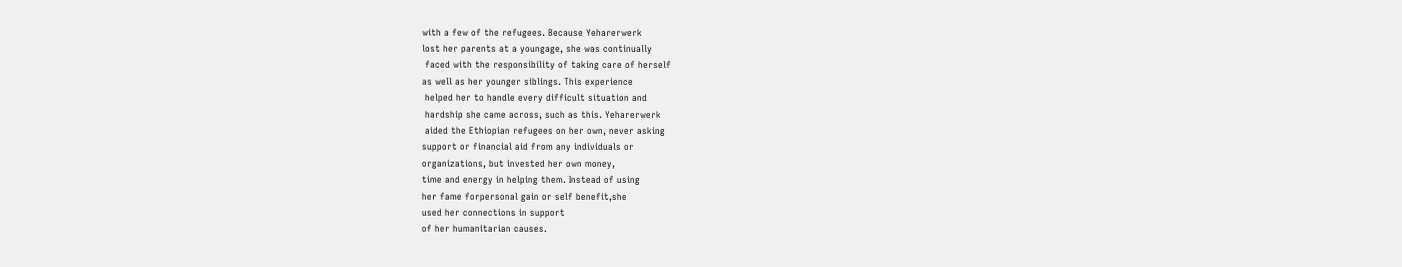with a few of the refugees. Because Yeharerwerk
lost her parents at a youngage, she was continually
 faced with the responsibility of taking care of herself
as well as her younger siblings. This experience
 helped her to handle every difficult situation and
 hardship she came across, such as this. Yeharerwerk
 aided the Ethiopian refugees on her own, never asking
support or financial aid from any individuals or
organizations, but invested her own money,
time and energy in helping them. Instead of using
her fame forpersonal gain or self benefit,she
used her connections in support
of her humanitarian causes.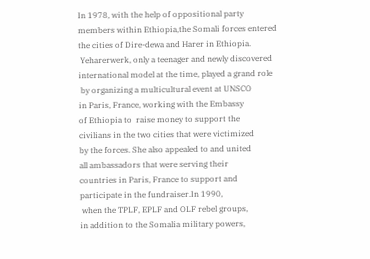In 1978, with the help of oppositional party
members within Ethiopia,the Somali forces entered
the cities of Dire-dewa and Harer in Ethiopia.
 Yeharerwerk, only a teenager and newly discovered
international model at the time, played a grand role
 by organizing a multicultural event at UNSCO
in Paris, France, working with the Embassy
of Ethiopia to  raise money to support the
civilians in the two cities that were victimized
by the forces. She also appealed to and united
all ambassadors that were serving their
countries in Paris, France to support and
participate in the fundraiser.In 1990,
 when the TPLF, EPLF and OLF rebel groups,
in addition to the Somalia military powers,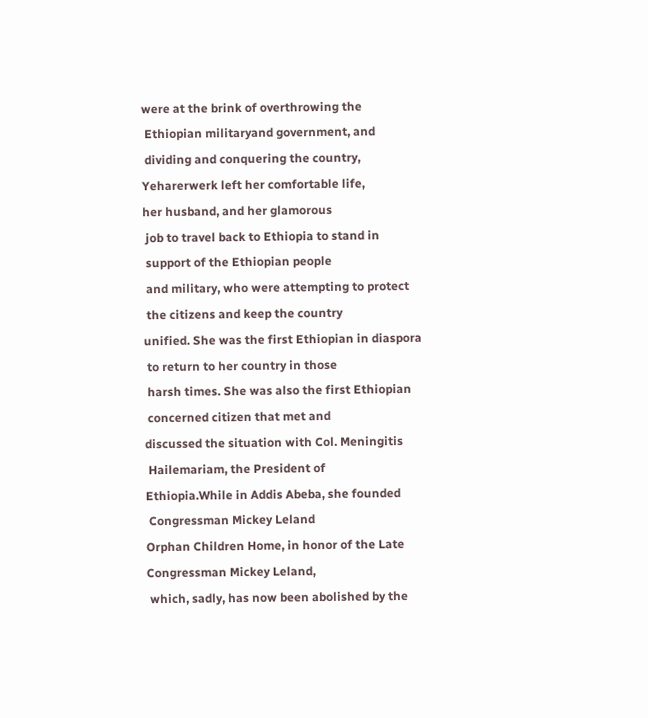were at the brink of overthrowing the
 Ethiopian militaryand government, and
 dividing and conquering the country,
Yeharerwerk left her comfortable life,
her husband, and her glamorous
 job to travel back to Ethiopia to stand in
 support of the Ethiopian people
 and military, who were attempting to protect
 the citizens and keep the country
unified. She was the first Ethiopian in diaspora
 to return to her country in those
 harsh times. She was also the first Ethiopian
 concerned citizen that met and
discussed the situation with Col. Meningitis
 Hailemariam, the President of
Ethiopia.While in Addis Abeba, she founded
 Congressman Mickey Leland
Orphan Children Home, in honor of the Late
Congressman Mickey Leland,
 which, sadly, has now been abolished by the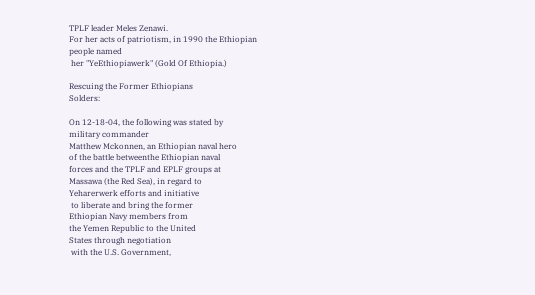TPLF leader Meles Zenawi.
For her acts of patriotism, in 1990 the Ethiopian
people named
 her "YeEthiopiawerk" (Gold Of Ethiopia.)

Rescuing the Former Ethiopians
Solders:

On 12-18-04, the following was stated by
military commander
Matthew Mckonnen, an Ethiopian naval hero
of the battle betweenthe Ethiopian naval
forces and the TPLF and EPLF groups at
Massawa (the Red Sea), in regard to
Yeharerwerk efforts and initiative
 to liberate and bring the former
Ethiopian Navy members from
the Yemen Republic to the United
States through negotiation
 with the U.S. Government,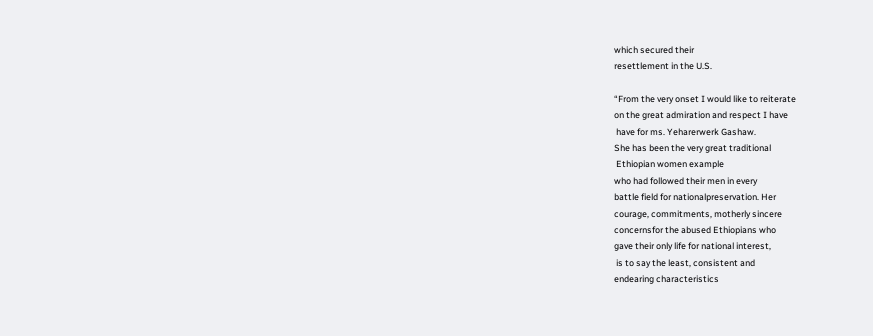which secured their
resettlement in the U.S.

“From the very onset I would like to reiterate
on the great admiration and respect I have
 have for ms. Yeharerwerk Gashaw.
She has been the very great traditional
 Ethiopian women example
who had followed their men in every
battle field for nationalpreservation. Her
courage, commitments, motherly sincere
concernsfor the abused Ethiopians who
gave their only life for national interest,
 is to say the least, consistent and
endearing characteristics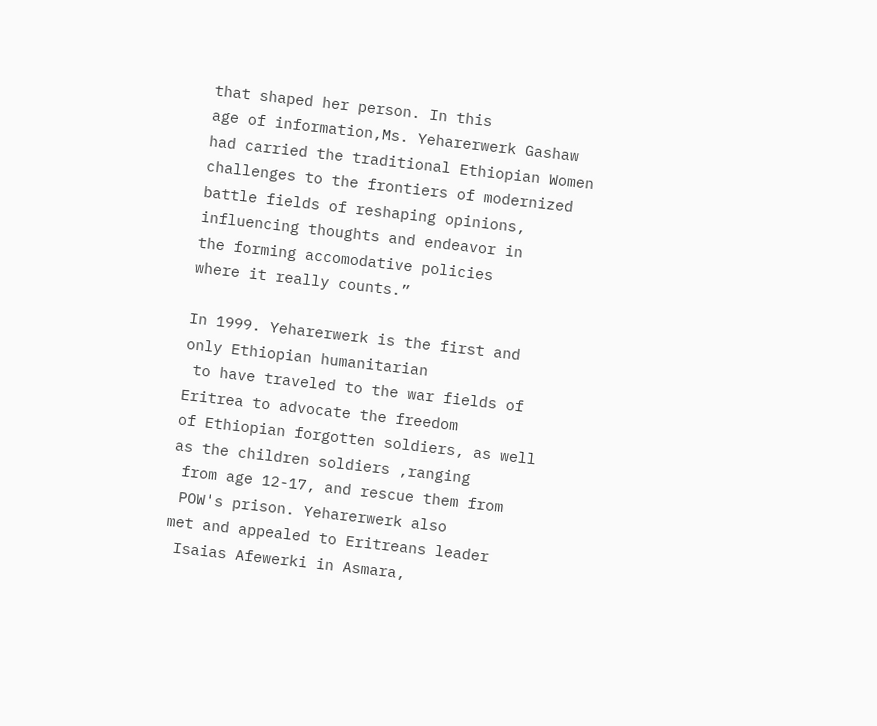that shaped her person. In this
age of information,Ms. Yeharerwerk Gashaw
had carried the traditional Ethiopian Women
challenges to the frontiers of modernized
battle fields of reshaping opinions,
influencing thoughts and endeavor in
the forming accomodative policies
where it really counts.”

In 1999. Yeharerwerk is the first and
only Ethiopian humanitarian
 to have traveled to the war fields of
Eritrea to advocate the freedom
of Ethiopian forgotten soldiers, as well
as the children soldiers ,ranging
 from age 12-17, and rescue them from
 POW's prison. Yeharerwerk also
met and appealed to Eritreans leader
 Isaias Afewerki in Asmara,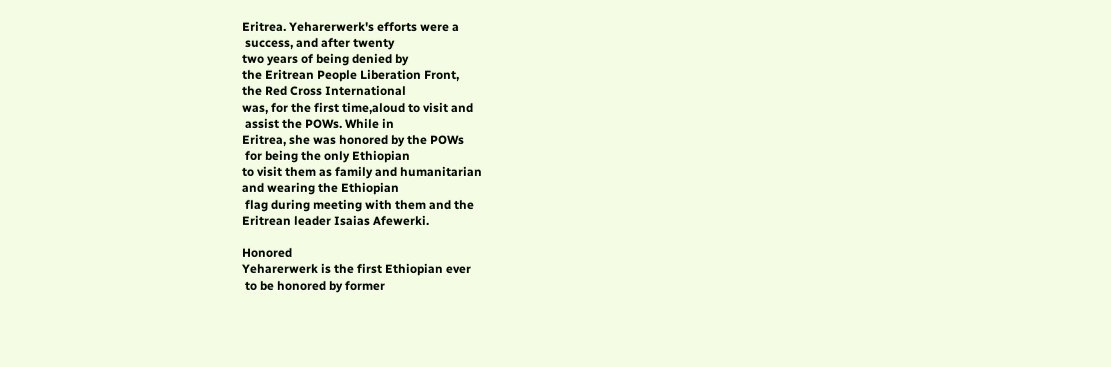Eritrea. Yeharerwerk's efforts were a
 success, and after twenty
two years of being denied by
the Eritrean People Liberation Front,
the Red Cross International
was, for the first time,aloud to visit and
 assist the POWs. While in
Eritrea, she was honored by the POWs
 for being the only Ethiopian
to visit them as family and humanitarian
and wearing the Ethiopian
 flag during meeting with them and the
Eritrean leader Isaias Afewerki.

Honored
Yeharerwerk is the first Ethiopian ever
 to be honored by former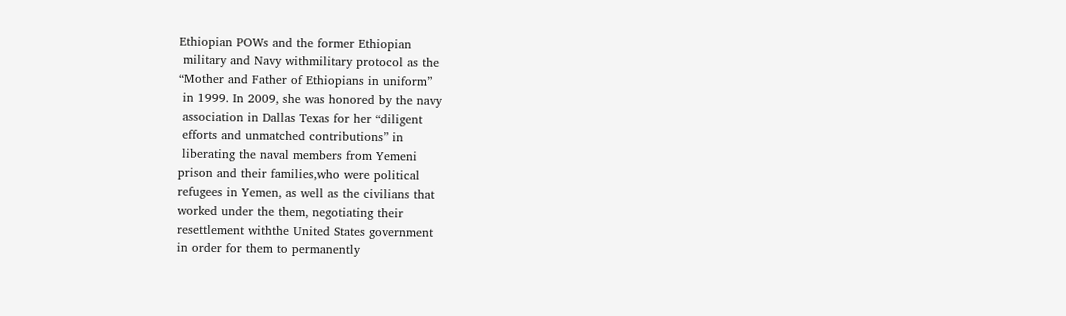Ethiopian POWs and the former Ethiopian
 military and Navy withmilitary protocol as the
“Mother and Father of Ethiopians in uniform”
 in 1999. In 2009, she was honored by the navy
 association in Dallas Texas for her “diligent
 efforts and unmatched contributions” in
 liberating the naval members from Yemeni
prison and their families,who were political
refugees in Yemen, as well as the civilians that
worked under the them, negotiating their
resettlement withthe United States government
in order for them to permanently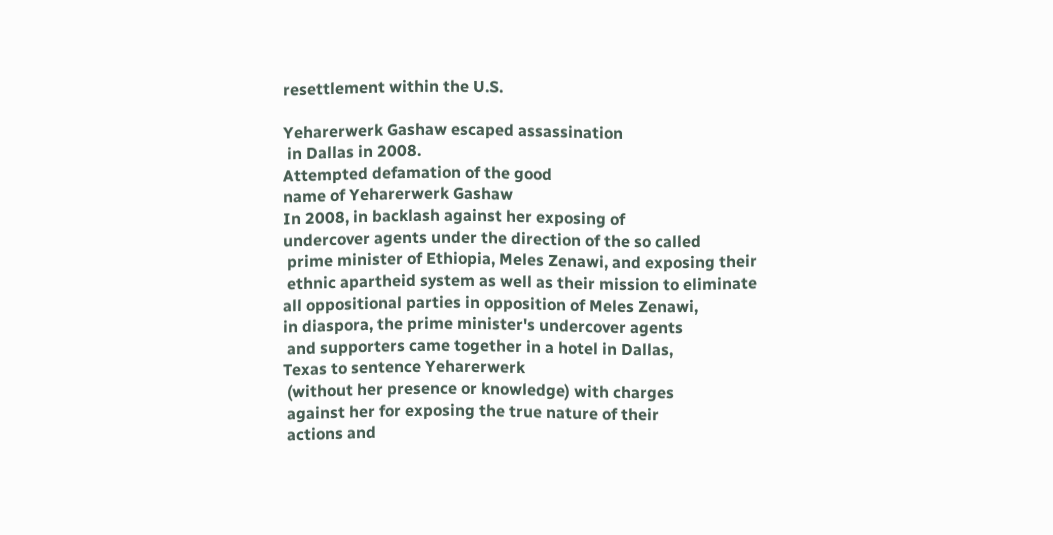resettlement within the U.S.

Yeharerwerk Gashaw escaped assassination
 in Dallas in 2008.
Attempted defamation of the good
name of Yeharerwerk Gashaw
In 2008, in backlash against her exposing of
undercover agents under the direction of the so called
 prime minister of Ethiopia, Meles Zenawi, and exposing their
 ethnic apartheid system as well as their mission to eliminate
all oppositional parties in opposition of Meles Zenawi,
in diaspora, the prime minister's undercover agents
 and supporters came together in a hotel in Dallas,
Texas to sentence Yeharerwerk
 (without her presence or knowledge) with charges
 against her for exposing the true nature of their
 actions and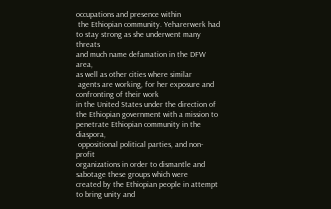occupations and presence within
 the Ethiopian community. Yeharerwerk had
to stay strong as she underwent many threats
and much name defamation in the DFW area,
as well as other cities where similar
 agents are working, for her exposure and
confronting of their work
in the United States under the direction of
the Ethiopian government with a mission to
penetrate Ethiopian community in the diaspora,
 oppositional political parties, and non-profit
organizations in order to dismantle and
sabotage these groups which were
created by the Ethiopian people in attempt
to bring unity and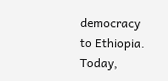democracy to Ethiopia. Today,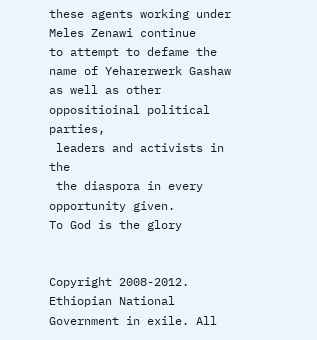these agents working under Meles Zenawi continue
to attempt to defame the name of Yeharerwerk Gashaw
as well as other oppositioinal political parties,
 leaders and activists in the
 the diaspora in every opportunity given.
To God is the glory


Copyright 2008-2012. Ethiopian National Government in exile. All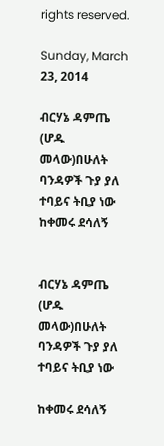rights reserved.

Sunday, March 23, 2014

ብርሃኔ ዳምጤ (ሆዱ መላው)በሁለት ባንዳዎች ጉያ ያለ ተባይና ትቢያ ነው ከቀመሩ ደሳለኝ


ብርሃኔ ዳምጤ (ሆዱ መላው)በሁለት ባንዳዎች ጉያ ያለ
ተባይና ትቢያ ነው

ከቀመሩ ደሳለኝ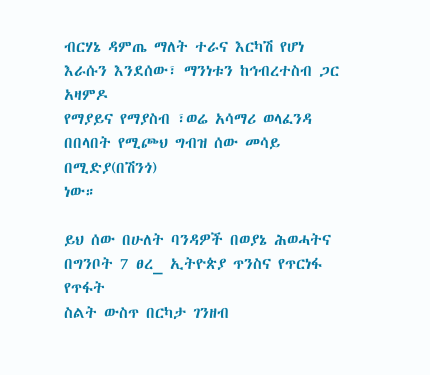ብርሃኔ ዳምጤ ማለት ተራና እርካሽ የሆነ እራሱን እንደሰው፣ ማንነቱን ከኅብረተስብ ጋር አዛምዶ
የማያይና የማያስብ ፣ወሬ አሳማሪ ወላፈንዳ በበላበት የሚጮህ ግብዝ ሰው መሳይ በሚድያ(በሽንጎ)
ነው።

ይህ ሰው በሁለት ባንዳዎች በወያኔ ሕወሓትና በግንቦት 7 ፀረ_ ኢትዮጵያ ጥንስና የጥርነፋ የጥፋት
ስልት ውስጥ በርካታ ገንዘብ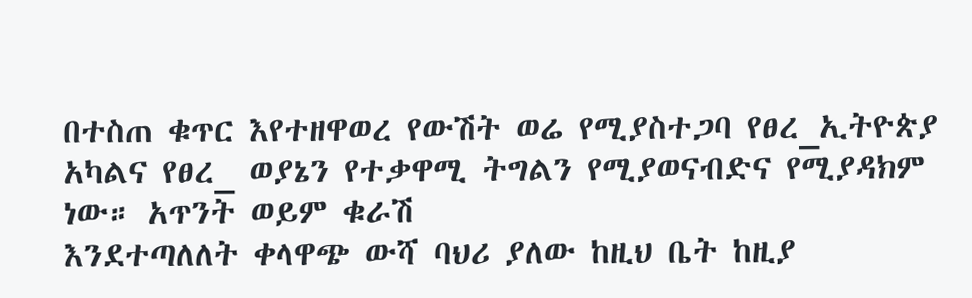በተስጠ ቁጥር እየተዘዋወረ የውሽት ወሬ የሚያስተጋባ የፀረ_ኢትዮጵያ
አካልና የፀረ_ ወያኔን የተቃዋሚ ትግልን የሚያወናብድና የሚያዳክም ነው። አጥንት ወይም ቁራሽ
እንደተጣለለት ቀላዋጭ ውሻ ባህሪ ያለው ከዚህ ቤት ከዚያ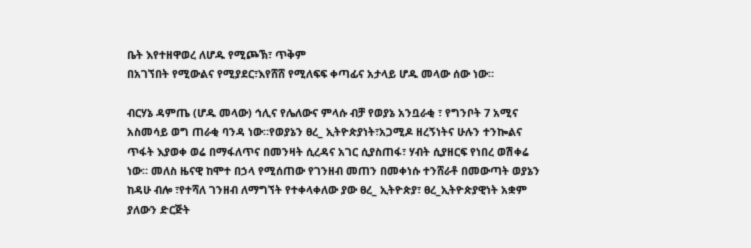ቤት እየተዘዋወረ ለሆዱ የሚጮኽ፣ ጥቅም
በአገኘበት የሚውልና የሚያደር፣እየሸሸ የሚለፍፍ ቀጣፊና አታላይ ሆዱ መላው ሰው ነው።

ብርሃኔ ዳምጤ (ሆዱ መላው) ኅሊና የሌለውና ምላሱ ብቻ የወያኔ አንቧራቂ ፣ የግንቦት 7 አሚና
አስመሳይ ወግ ጠራቂ ባንዳ ነው።የወያኔን ፀረ_ ኢትዮጵያነት፣አጋሚዶ ዘረኝነትና ሁሉን ተንኰልና
ጥፋት እያወቀ ወሬ በማፋለጥና በመንዛት ሲረዳና አገር ሲያስጠፋ፣ ሃብት ሲያዘርፍ የነበረ ወሽቀሬ
ነው። መለስ ዜናዊ ከሞተ በኃላ የሚሰጠው የገንዘብ መጠን በመቀነሱ ተንሸራቶ በመውጣት ወያኔን
ከዳሁ ብሎ ፣የተሻለ ገንዘብ ለማግኘት የተቀላቀለው ያው ፀረ_ ኢትዮጵያ፣ ፀረ_ኢትዮጵያዊነት አቋም
ያለውን ድርጅት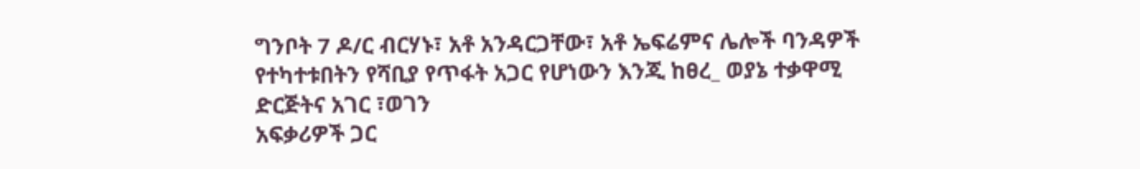ግንቦት 7 ዶ/ር ብርሃኑ፣ አቶ አንዳርጋቸው፣ አቶ ኤፍሬምና ሌሎች ባንዳዎች
የተካተቱበትን የሻቢያ የጥፋት አጋር የሆነውን እንጂ ከፀረ_ ወያኔ ተቃዋሚ ድርጅትና አገር ፣ወገን
አፍቃሪዎች ጋር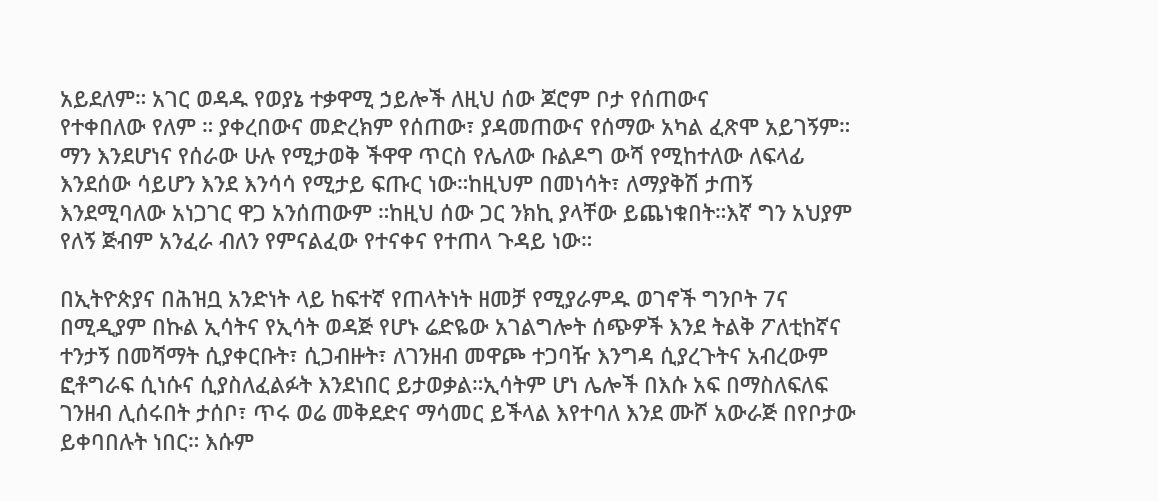አይደለም። አገር ወዳዱ የወያኔ ተቃዋሚ ኃይሎች ለዚህ ሰው ጆሮም ቦታ የሰጠውና
የተቀበለው የለም ። ያቀረበውና መድረክም የሰጠው፣ ያዳመጠውና የሰማው አካል ፈጽሞ አይገኝም።
ማን እንደሆነና የሰራው ሁሉ የሚታወቅ ችዋዋ ጥርስ የሌለው ቡልዶግ ውሻ የሚከተለው ለፍላፊ
እንደሰው ሳይሆን እንደ እንሳሳ የሚታይ ፍጡር ነው።ከዚህም በመነሳት፣ ለማያቅሽ ታጠኝ
እንደሚባለው አነጋገር ዋጋ አንሰጠውም ።ከዚህ ሰው ጋር ንክኪ ያላቸው ይጨነቁበት።እኛ ግን አህያም
የለኝ ጅብም አንፈራ ብለን የምናልፈው የተናቀና የተጠላ ጉዳይ ነው።

በኢትዮጵያና በሕዝቧ አንድነት ላይ ከፍተኛ የጠላትነት ዘመቻ የሚያራምዱ ወገኖች ግንቦት 7ና
በሚዲያም በኩል ኢሳትና የኢሳት ወዳጅ የሆኑ ሬድዬው አገልግሎት ሰጭዎች እንደ ትልቅ ፖለቲከኛና
ተንታኝ በመሻማት ሲያቀርቡት፣ ሲጋብዙት፣ ለገንዘብ መዋጮ ተጋባዥ እንግዳ ሲያረጉትና አብረውም
ፎቶግራፍ ሲነሱና ሲያስለፈልፉት እንደነበር ይታወቃል።ኢሳትም ሆነ ሌሎች በእሱ አፍ በማስለፍለፍ
ገንዘብ ሊሰሩበት ታሰቦ፣ ጥሩ ወሬ መቅደድና ማሳመር ይችላል እየተባለ እንደ ሙሾ አውራጅ በየቦታው
ይቀባበሉት ነበር። እሱም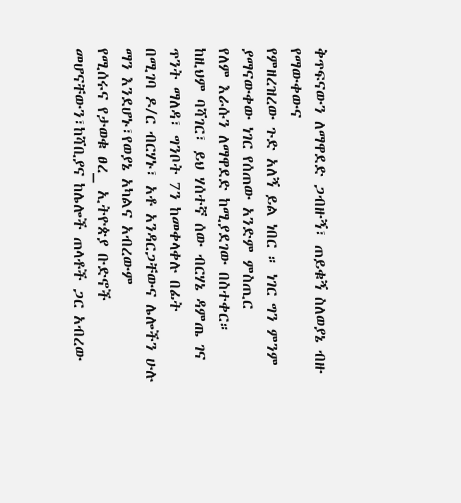ቅጥፍናውን ለማዋደድ ጋብዙኝ፣ ጠይቁኝ ስለወያኔ ብዙ የማውቀውና
የምዘረዝረው ጉድ አለኝ ይል ነበር ። ነገር ግን ምንም ያማናውቀው ነገር የሰጠው አንድም ምስጢር
የለም እራሱን ለማዋደድ ከሚያደገው በስተቀር። ከዚህም ባሻገር፣ ይህ ሃሰተኛ ሰው ብርሃኔ ዳምጤ ገና ጥንት ማለዳ፣ ግንቦት 7ን ከመቀላቀሉ በፊት
በሚገባ ዶ/ር ብርሃኑ፣ አቶ አንዳርጋቸውና ሌሎችን ሁሉ ማን እንደሆኑ፣የወያኔ አካልና አብረውም
የሚሰሩና የታወቁ ፀረ_ ኢትዮጵያ ቡድኖች መሆናቸውን፣ከሻቢያና ከሌሎች ጠላቶች ጋር አብረው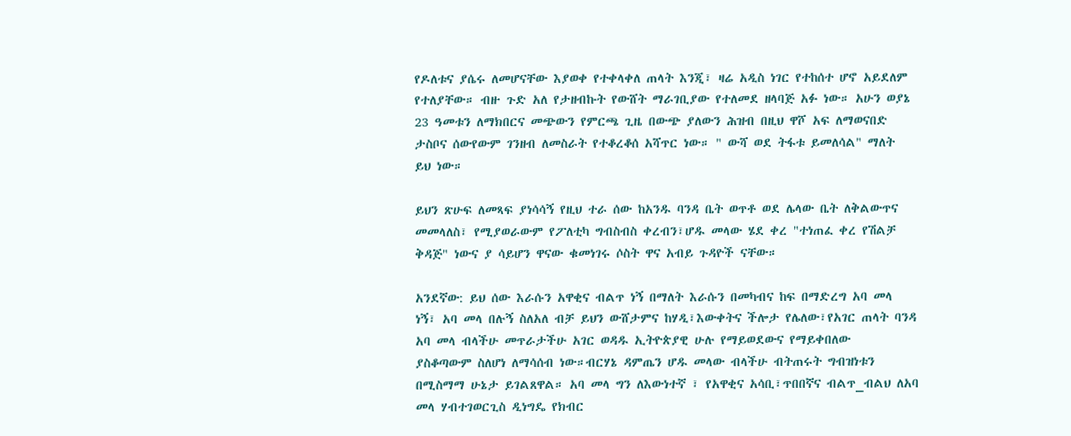የዶለቱና ያሴሩ ለመሆናቸው እያወቀ የተቀላቀለ ጠላት እንጂ፣ ዛሬ አዲስ ነገር የተከሰተ ሆኖ አይደለም
የተለያቸው። ብዙ ጉድ አለ የታዘብኩት የውሸት ማራገቢያው የተለመደ ዘላባጅ አፉ ነው። አሁን ወያኔ
23 ዓመቱን ለማክበርና መጭውን የምርጫ ጊዜ በውጭ ያለውን ሕዝብ በዚህ ዋሾ አፍ ለማወናበድ
ታስቦና ሰውየውም ገንዘብ ለመስራት የተቆረቆሰ አሻጥር ነው። " ውሻ ወደ ትፋቱ ይመለሳል" ማለት
ይህ ነው።

ይህን ጽሁፍ ለመጻፍ ያነሳሳኝ የዚህ ተራ ሰው ከአንዱ ባንዳ ቤት ወጥቶ ወደ ሌላው ቤት ለቅልውጥና
መመላለስ፣ የሚያወራውም የፖለቲካ ግብስብስ ቀረብን፣ሆዱ መላው ሄደ ቀረ "ተነጠፈ ቀረ የሽልቻ
ቅዳጅ" ነውና ያ ሳይሆን ዋናው ቁመነገሩ ሶስት ዋና አብይ ጉዳዮች ናቸው።

አንደኛው: ይህ ሰው እራሱን አዋቂና ብልጥ ነኝ በማለት እራሱን በመካብና ከፍ በማድረግ አባ መላ
ነኝ፣ አባ መላ በሉኝ ስለአለ ብቻ ይህን ውሸታምና ከሃዲ፣እውቀትና ችሎታ የሌለው፣የአገር ጠላት ባንዳ
አባ መላ ብላችሁ መጥራታችሁ አገር ወዳዱ ኢትዮጵያዊ ሁሉ የማይወደውና የማይቀበለው
ያስቆጣውም ስለሆነ ለማሳሰብ ነው።ብርሃኔ ዳምጤን ሆዱ መላው ብላችሁ ብትጠሩት ግብዝነቱን
በሚስማማ ሁኔታ ይገልጸዋል። አባ መላ ግን ለእውነተኛ ፣ የአዋቂና አሳቢ፣ጥበበኛና ብልጥ_ብልህ ለአባ
መላ ሃብተገወርጊስ ዲነግዴ የክብር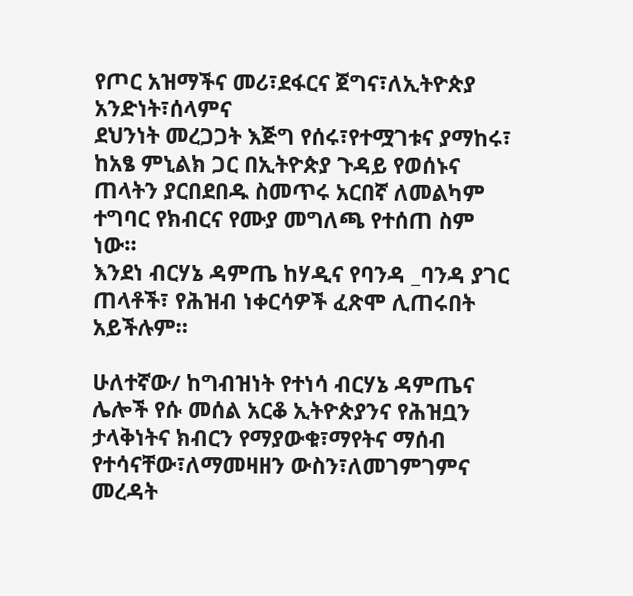የጦር አዝማችና መሪ፣ደፋርና ጀግና፣ለኢትዮጵያ አንድነት፣ሰላምና
ደህንነት መረጋጋት እጅግ የሰሩ፣የተሟገቱና ያማከሩ፣ ከአፄ ምኒልክ ጋር በኢትዮጵያ ጉዳይ የወሰኑና
ጠላትን ያርበደበዱ ስመጥሩ አርበኛ ለመልካም ተግባር የክብርና የሙያ መግለጫ የተሰጠ ስም ነው።
እንደነ ብርሃኔ ዳምጤ ከሃዲና የባንዳ _ባንዳ ያገር ጠላቶች፣ የሕዝብ ነቀርሳዎች ፈጽሞ ሊጠሩበት
አይችሉም።

ሁለተኛው/ ከግብዝነት የተነሳ ብርሃኔ ዳምጤና ሌሎች የሱ መሰል አርቆ ኢትዮጵያንና የሕዝቧን
ታላቅነትና ክብርን የማያውቁ፣ማየትና ማሰብ የተሳናቸው፣ለማመዛዘን ውስን፣ለመገምገምና መረዳት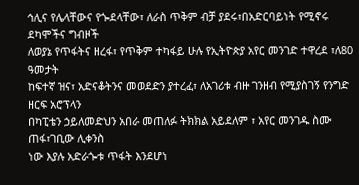ኅሊና የሌላቸውና የጐደላቸው፣ ለራስ ጥቅም ብቻ ያደሩ፣በአድርባይነት የሚኖሩ ደካሞችና ግብዞች
ለወያኔ የጥፋትና ዘረፋ፣ የጥቅም ተካፋይ ሁሉ የኢትዮጵያ አየር መንገድ ተዋረደ ፣ለ80 ዓመታት
ከፍተኛ ዝና፣ አድናቆትንና መወደድን ያተረፈ፣ ለአገሪቱ ብዙ ገንዘብ የሚያስገኝ የንግድ ዘርፍ አሮፕላን
በካፒቴን ኃይለመድህን አበራ መጠለፉ ትክክል አይደለም ፣ አየር መንገዱ ስሙ ጠፋ፣ገቢው ሊቀንስ
ነው እያሉ አድራጐቱ ጥፋት እንደሆነ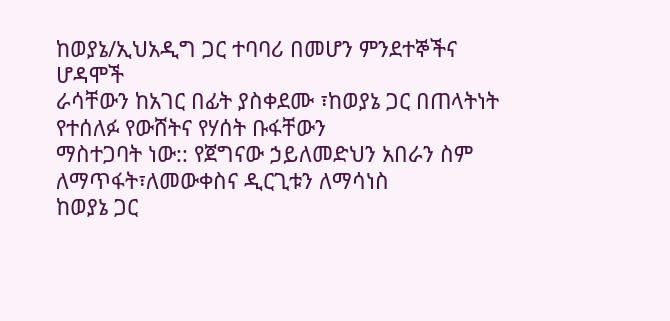ከወያኔ/ኢህአዲግ ጋር ተባባሪ በመሆን ምንደተኞችና ሆዳሞች
ራሳቸውን ከአገር በፊት ያስቀደሙ ፣ከወያኔ ጋር በጠላትነት የተሰለፉ የውሸትና የሃሰት ቡፋቸውን
ማስተጋባት ነው:: የጀግናው ኃይለመድህን አበራን ስም ለማጥፋት፣ለመውቀስና ዲርጊቱን ለማሳነስ
ከወያኔ ጋር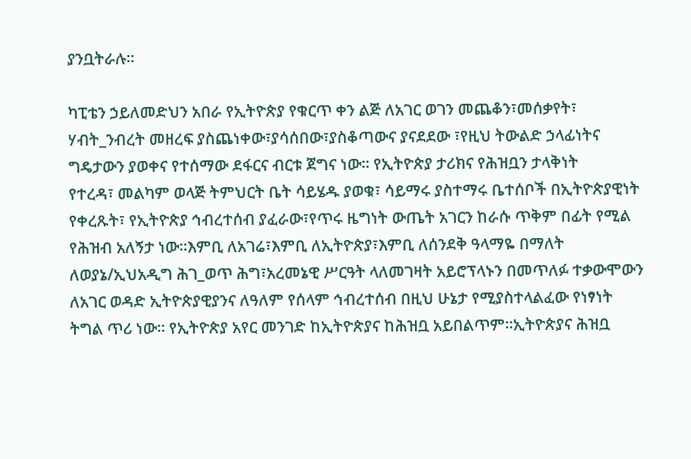ያንቧትራሉ።

ካፒቴን ኃይለመድህን አበራ የኢትዮጵያ የቁርጥ ቀን ልጅ ለአገር ወገን መጨቆን፣መሰቃየት፣
ሃብት_ንብረት መዘረፍ ያስጨነቀው፣ያሳሰበው፣ያስቆጣውና ያናደደው ፣የዚህ ትውልድ ኃላፊነትና
ግዴታውን ያወቀና የተሰማው ደፋርና ብርቱ ጀግና ነው። የኢትዮጵያ ታሪክና የሕዝቧን ታላቅነት
የተረዳ፣ መልካም ወላጅ ትምህርት ቤት ሳይሄዱ ያወቁ፣ ሳይማሩ ያስተማሩ ቤተሰቦች በኢትዮጵያዊነት
የቀረጹት፣ የኢትዮጵያ ኅብረተሰብ ያፈራው፣የጥሩ ዜግነት ውጤት አገርን ከራሱ ጥቅም በፊት የሚል
የሕዝብ አለኝታ ነው።እምቢ ለአገሬ፣እምቢ ለኢትዮጵያ፣እምቢ ለሰንደቅ ዓላማዬ በማለት
ለወያኔ/ኢህአዲግ ሕገ_ወጥ ሕግ፣አረመኔዊ ሥርዓት ላለመገዛት አይሮፕላኑን በመጥለፉ ተቃውሞውን
ለአገር ወዳድ ኢትዮጵያዊያንና ለዓለም የሰላም ኅብረተሰብ በዚህ ሁኔታ የሚያስተላልፈው የነፃነት
ትግል ጥሪ ነው። የኢትዮጵያ አየር መንገድ ከኢትዮጵያና ከሕዝቧ አይበልጥም።ኢትዮጵያና ሕዝቧ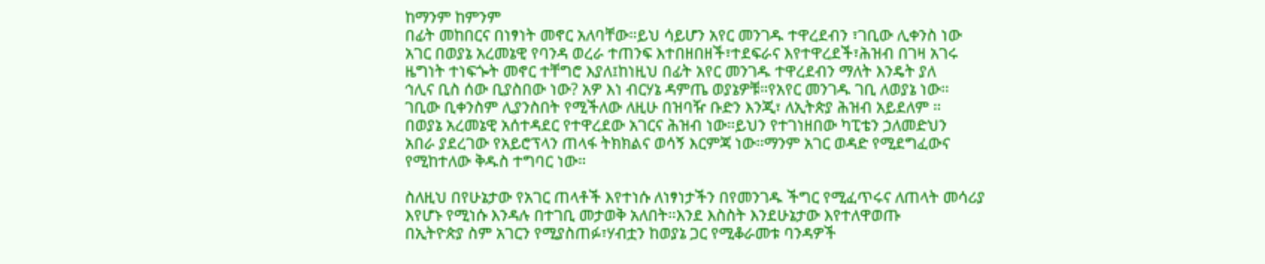ከማንም ከምንም
በፊት መከበርና በነፃነት መኖር አለባቸው።ይህ ሳይሆን አየር መንገዱ ተዋረደብን ፣ገቢው ሊቀንስ ነው
አገር በወያኔ አረመኔዊ የባንዳ ወረራ ተጠንፍ እተበዘበዘች፣ተደፍራና እየተዋረደች፣ሕዝብ በገዛ አገሩ
ዜግነት ተነፍጐት መኖር ተቸግሮ እያለ፤ከነዚህ በፊት አየር መንገዱ ተዋረደብን ማለት እንዴት ያለ
ኅሊና ቢስ ሰው ቢያስበው ነው? አዎ እነ ብርሃኔ ዳምጤ ወያኔዎቹ።የአየር መንገዱ ገቢ ለወያኔ ነው።
ገቢው ቢቀንስም ሊያንስበት የሚችለው ለዚሁ በዝባዥ ቡድን እንጂ፣ ለኢትጵያ ሕዝብ አይደለም ።
በወያኔ አረመኔዊ አሰተዳደር የተዋረደው አገርና ሕዝብ ነው።ይህን የተገነዘበው ካፒቴን ኃለመድህን
አበራ ያደረገው የአይሮፕላን ጠላፋ ትክክልና ወሳኝ እርምጃ ነው።ማንም አገር ወዳድ የሚደግፈውና
የሚከተለው ቅዱስ ተግባር ነው።

ስለዚህ በየሁኔታው የአገር ጠላቶች እየተነሱ ለነፃነታችን በየመንገዱ ችግር የሚፈጥሩና ለጠላት መሳሪያ
እየሆኑ የሚነሱ እንዳሉ በተገቢ መታወቅ አለበት።እንደ እስስት እንደሁኔታው እየተለዋወጡ
በኢትዮጵያ ስም አገርን የሚያስጠፉ፣ሃብቷን ከወያኔ ጋር የሚቆራመቱ ባንዳዎች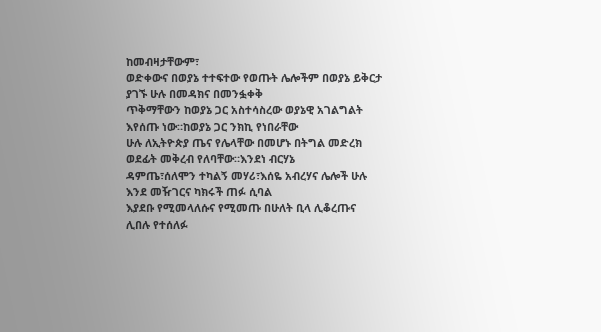ከመብዛታቸውም፣
ወድቀውና በወያኔ ተተፍተው የወጡት ሌሎችም በወያኔ ይቅርታ ያገኙ ሁሉ በመዳክና በመንፏቀቅ
ጥቅማቸውን ከወያኔ ጋር አስተሳስረው ወያኔዊ አገልግልት እየሰጡ ነው።ከወያኔ ጋር ንክኪ የነበራቸው
ሁሉ ለኢትዮጵያ ጤና የሌላቸው በመሆኑ በትግል መድረክ ወደፊት መቅረብ የለባቸው።እንደነ ብርሃኔ
ዳምጤ፣ሰለሞን ተካልኝ መሃሪ፣እሰዬ አብረሃና ሌሎች ሁሉ እንደ መዥገርና ካክሩች ጠፉ ሲባል
እያደቡ የሚመላለሱና የሚመጡ በሁለት ቢላ ሊቆረጡና ሊበሉ የተሰለፉ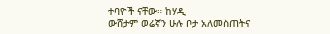ተባዮች ናቸው። ከሃዲ
ውሸታም ወሬኛን ሁሉ ቦታ አለመስጠትና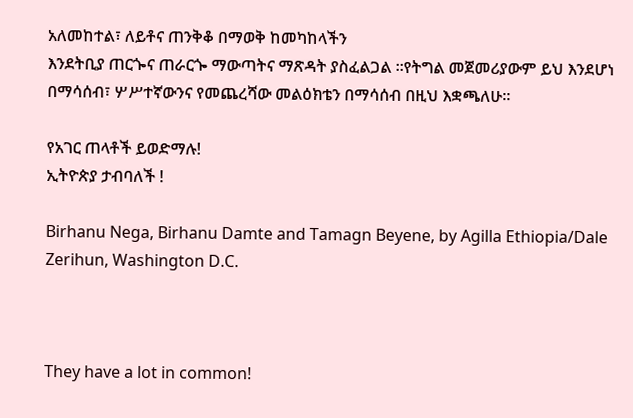አለመከተል፣ ለይቶና ጠንቅቆ በማወቅ ከመካከላችን
እንደትቢያ ጠርጐና ጠራርጐ ማውጣትና ማጽዳት ያስፈልጋል ።የትግል መጀመሪያውም ይህ እንደሆነ
በማሳሰብ፣ ሦሥተኛውንና የመጨረሻው መልዕክቴን በማሳሰብ በዚህ እቋጫለሁ።

የአገር ጠላቶች ይወድማሉ!
ኢትዮጵያ ታብባለች !

Birhanu Nega, Birhanu Damte and Tamagn Beyene, by Agilla Ethiopia/Dale Zerihun, Washington D.C.



They have a lot in common!